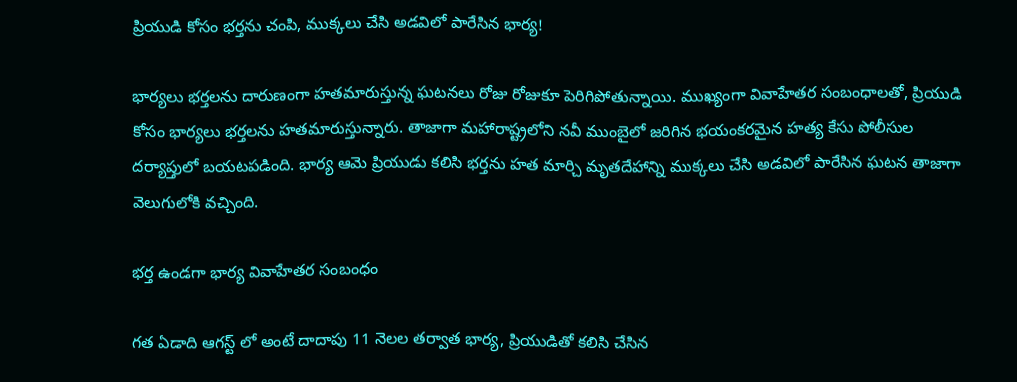ప్రియుడి కోసం భర్తను చంపి, ముక్కలు చేసి అడవిలో పారేసిన భార్య!

భార్యలు భర్తలను దారుణంగా హతమారుస్తున్న ఘటనలు రోజు రోజుకూ పెరిగిపోతున్నాయి. ముఖ్యంగా వివాహేతర సంబంధాలతో, ప్రియుడి కోసం భార్యలు భర్తలను హతమారుస్తున్నారు. తాజాగా మహారాష్ట్రలోని నవీ ముంబైలో జరిగిన భయంకరమైన హత్య కేసు పోలీసుల దర్యాప్తులో బయటపడింది. భార్య ఆమె ప్రియుడు కలిసి భర్తను హత మార్చి మృతదేహాన్ని ముక్కలు చేసి అడవిలో పారేసిన ఘటన తాజాగా వెలుగులోకి వచ్చింది.

భర్త ఉండగా భార్య వివాహేతర సంబంధం

గత ఏడాది ఆగస్ట్ లో అంటే దాదాపు 11 నెలల తర్వాత భార్య, ప్రియుడితో కలిసి చేసిన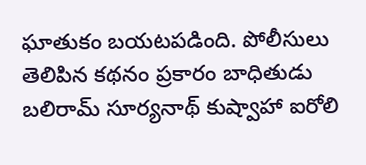ఘాతుకం బయటపడింది. పోలీసులు తెలిపిన కథనం ప్రకారం బాధితుడు బలిరామ్ సూర్యనాథ్ కుష్వాహా ఐరోలి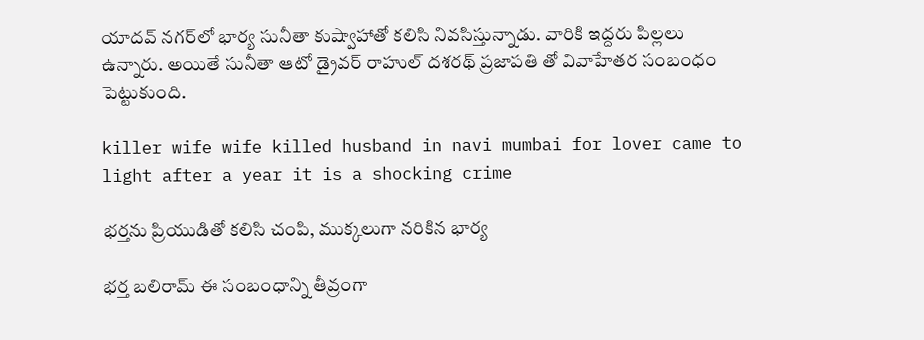యాదవ్ నగర్‌లో భార్య సునీతా కుష్వాహాతో కలిసి నివసిస్తున్నాడు. వారికి ఇద్దరు పిల్లలు ఉన్నారు. అయితే సునీతా ఆటో డ్రైవర్ రాహుల్ దశరథ్ ప్రజాపతి తో వివాహేతర సంబంధం పెట్టుకుంది.

killer wife wife killed husband in navi mumbai for lover came to light after a year it is a shocking crime

భర్తను ప్రియుడితో కలిసి చంపి, ముక్కలుగా నరికిన భార్య

భర్త బలిరామ్ ఈ సంబంధాన్ని తీవ్రంగా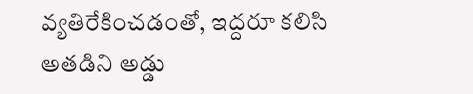వ్యతిరేకించడంతో, ఇద్దరూ కలిసి అతడిని అడ్డు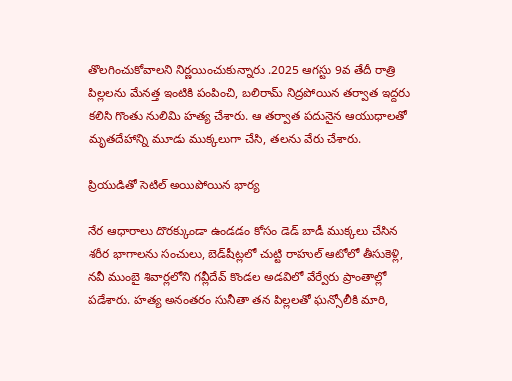తొలగించుకోవాలని నిర్ణయించుకున్నారు .2025 ఆగస్టు 9వ తేదీ రాత్రి పిల్లలను మేనత్త ఇంటికి పంపించి, బలిరామ్ నిద్రపోయిన తర్వాత ఇద్దరు కలిసి గొంతు నులిమి హత్య చేశారు. ఆ తర్వాత పదునైన ఆయుధాలతో మృతదేహాన్ని మూడు ముక్కలుగా చేసి, తలను వేరు చేశారు.

ప్రియుడితో సెటిల్ అయిపోయిన భార్య

నేర ఆధారాలు దొరక్కుండా ఉండడం కోసం డెడ్ బాడీ ముక్కలు చేసిన శరీర భాగాలను సంచులు, బెడ్‌షీట్లలో చుట్టి రాహుల్ ఆటోలో తీసుకెళ్లి, నవీ ముంబై శివార్లలోని గవ్లీదేవ్ కొండల అడవిలో వేర్వేరు ప్రాంతాల్లో పడేశారు. హత్య అనంతరం సునీతా తన పిల్లలతో ఘన్సోలీకి మారి,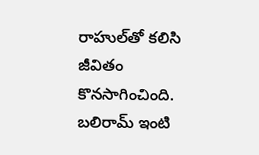రాహుల్‌తో కలిసి జీవితం కొనసాగించింది. బలిరామ్ ఇంటి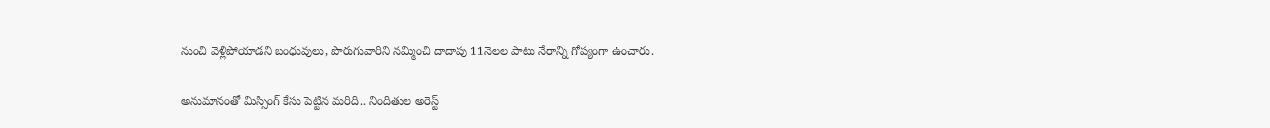నుంచి వెళ్లిపోయాడని బంధువులు, పొరుగువారిని నమ్మించి దాదాపు 11నెలల పాటు నేరాన్ని గోప్యంగా ఉంచారు.

అనుమానంతో మిస్సింగ్ కేసు పెట్టిన మరిది.. నిందితుల అరెస్ట్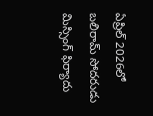ఏప్రిల్ 2026లో బలిరామ్ సోదరుడు మిస్సింగ్ ఫిర్యాదు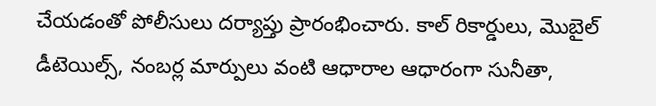చేయడంతో పోలీసులు దర్యాప్తు ప్రారంభించారు. కాల్ రికార్డులు, మొబైల్ డీటెయిల్స్, నంబర్ల మార్పులు వంటి ఆధారాల ఆధారంగా సునీతా,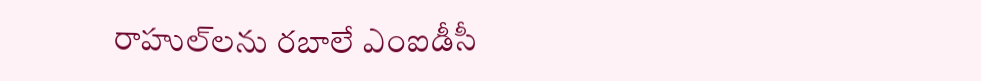రాహుల్‌లను రబాలే ఎంఐడీసీ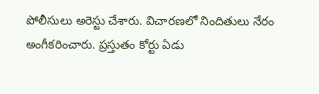పోలీసులు అరెస్టు చేశారు. విచారణలో నిందితులు నేరం అంగీకరించారు. ప్రస్తుతం కోర్టు ఏడు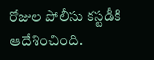రోజుల పోలీసు కస్టడీకి ఆదేశించింది.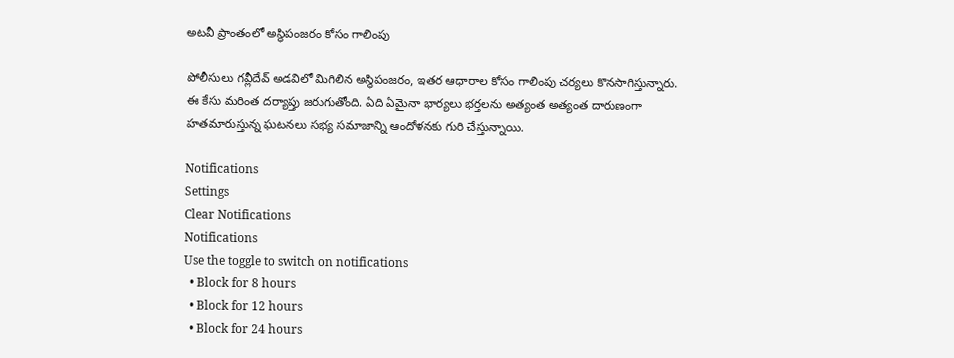అటవీ ప్రాంతంలో అస్థిపంజరం కోసం గాలింపు

పోలీసులు గవ్లీదేవ్ అడవిలో మిగిలిన అస్థిపంజరం, ఇతర ఆధారాల కోసం గాలింపు చర్యలు కొనసాగిస్తున్నారు. ఈ కేసు మరింత దర్యాప్తు జరుగుతోంది. ఏది ఏమైనా భార్యలు భర్తలను అత్యంత అత్యంత దారుణంగా హతమారుస్తున్న ఘటనలు సభ్య సమాజాన్ని ఆందోళనకు గురి చేస్తున్నాయి.

Notifications
Settings
Clear Notifications
Notifications
Use the toggle to switch on notifications
  • Block for 8 hours
  • Block for 12 hours
  • Block for 24 hours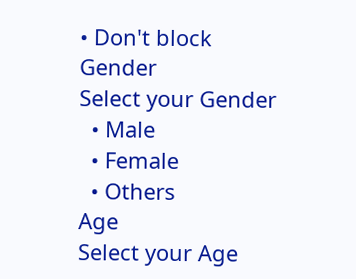• Don't block
Gender
Select your Gender
  • Male
  • Female
  • Others
Age
Select your Age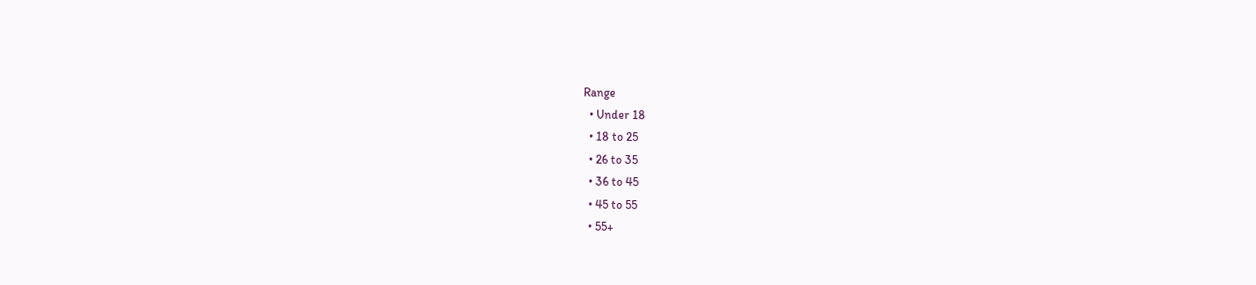Range
  • Under 18
  • 18 to 25
  • 26 to 35
  • 36 to 45
  • 45 to 55
  • 55+